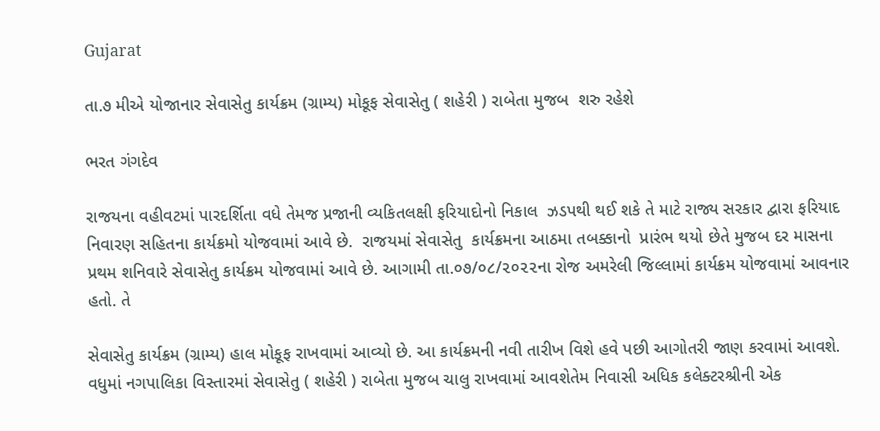Gujarat

તા.૭ મીએ યોજાનાર સેવાસેતુ કાર્યક્રમ (ગ્રામ્ય) મોકૂફ સેવાસેતુ ( શહેરી ) રાબેતા મુજબ  શરુ રહેશે

ભરત ગંગદેવ

રાજયના વહીવટમાં પારદર્શિતા વધે તેમજ પ્રજાની વ્યકિતલક્ષી ફરિયાદોનો નિકાલ  ઝડપથી થઈ શકે તે માટે રાજ્ય સરકાર દ્વારા ફરિયાદ નિવારણ સહિતના કાર્યક્રમો યોજવામાં આવે છે.  રાજયમાં સેવાસેતુ  કાર્યક્રમના આઠમા તબક્કાનો  પ્રારંભ થયો છેતે મુજબ દર માસના પ્રથમ શનિવારે સેવાસેતુ કાર્યક્રમ યોજવામાં આવે છે. આગામી તા.૦૭/૦૮/૨૦૨૨ના રોજ અમરેલી જિલ્લામાં કાર્યક્રમ યોજવામાં આવનાર હતો. તે

સેવાસેતુ કાર્યક્રમ (ગ્રામ્ય) હાલ મોકૂફ રાખવામાં આવ્યો છે. આ કાર્યક્રમની નવી તારીખ વિશે હવે પછી આગોતરી જાણ કરવામાં આવશે. વધુમાં નગપાલિકા વિસ્તારમાં સેવાસેતુ ( શહેરી ) રાબેતા મુજબ ચાલુ રાખવામાં આવશેતેમ નિવાસી અધિક કલેક્ટરશ્રીની એક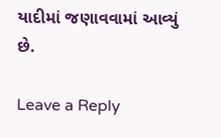યાદીમાં જણાવવામાં આવ્યું છે.

Leave a Reply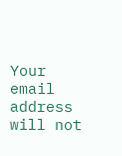Your email address will not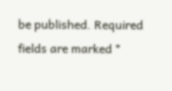be published. Required fields are marked *